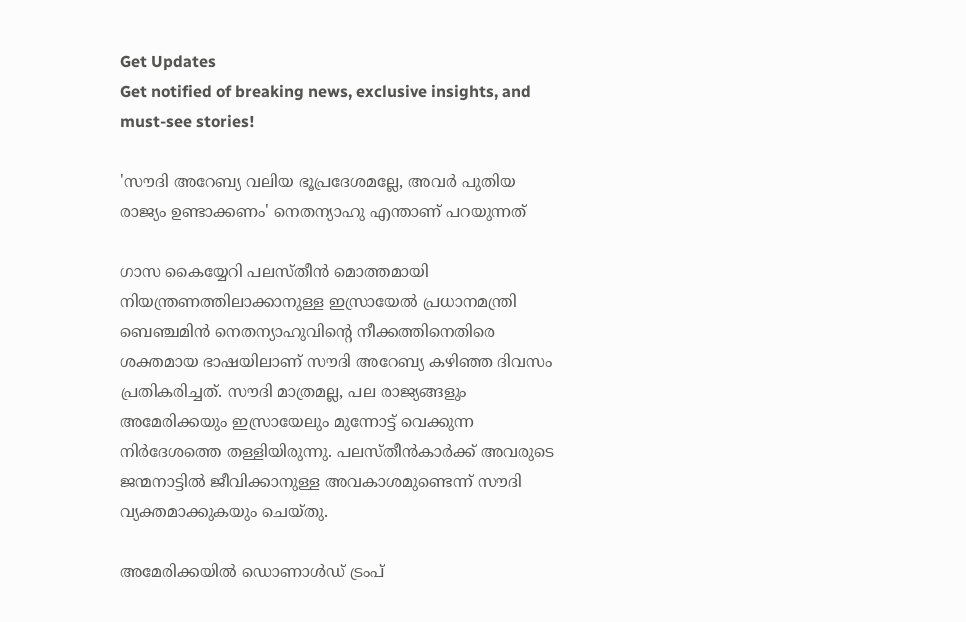Get Updates
Get notified of breaking news, exclusive insights, and must-see stories!

'സൗദി അറേബ്യ വലിയ ഭൂപ്രദേശമല്ലേ, അവര്‍ പുതിയ രാജ്യം ഉണ്ടാക്കണം' നെതന്യാഹു എന്താണ് പറയുന്നത്

ഗാസ കൈയ്യേറി പലസ്തീന്‍ മൊത്തമായി നിയന്ത്രണത്തിലാക്കാനുള്ള ഇസ്രായേല്‍ പ്രധാനമന്ത്രി ബെഞ്ചമിന്‍ നെതന്യാഹുവിന്റെ നീക്കത്തിനെതിരെ ശക്തമായ ഭാഷയിലാണ് സൗദി അറേബ്യ കഴിഞ്ഞ ദിവസം പ്രതികരിച്ചത്. സൗദി മാത്രമല്ല, പല രാജ്യങ്ങളും അമേരിക്കയും ഇസ്രായേലും മുന്നോട്ട് വെക്കുന്ന നിര്‍ദേശത്തെ തള്ളിയിരുന്നു. പലസ്തീന്‍കാര്‍ക്ക് അവരുടെ ജന്മനാട്ടില്‍ ജീവിക്കാനുള്ള അവകാശമുണ്ടെന്ന് സൗദി വ്യക്തമാക്കുകയും ചെയ്തു.

അമേരിക്കയില്‍ ഡൊണാള്‍ഡ് ട്രംപ്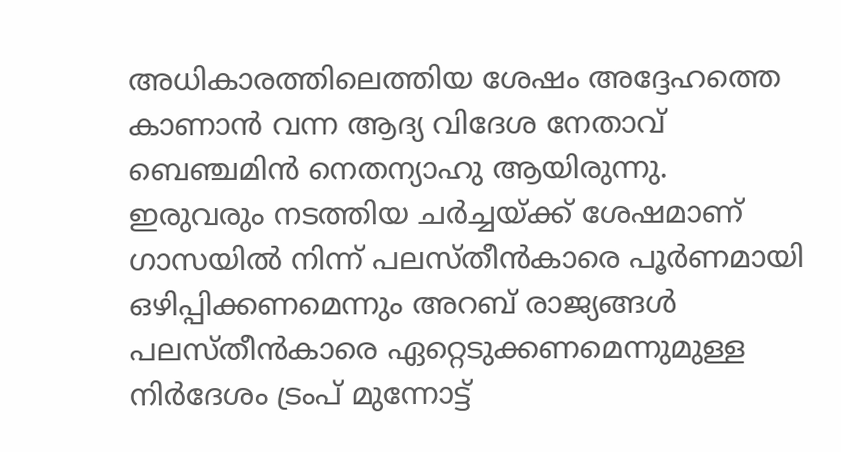അധികാരത്തിലെത്തിയ ശേഷം അദ്ദേഹത്തെ കാണാന്‍ വന്ന ആദ്യ വിദേശ നേതാവ് ബെഞ്ചമിന്‍ നെതന്യാഹു ആയിരുന്നു. ഇരുവരും നടത്തിയ ചര്‍ച്ചയ്ക്ക് ശേഷമാണ് ഗാസയില്‍ നിന്ന് പലസ്തീന്‍കാരെ പൂര്‍ണമായി ഒഴിപ്പിക്കണമെന്നും അറബ് രാജ്യങ്ങള്‍ പലസ്തീന്‍കാരെ ഏറ്റെടുക്കണമെന്നുമുള്ള നിര്‍ദേശം ട്രംപ് മുന്നോട്ട്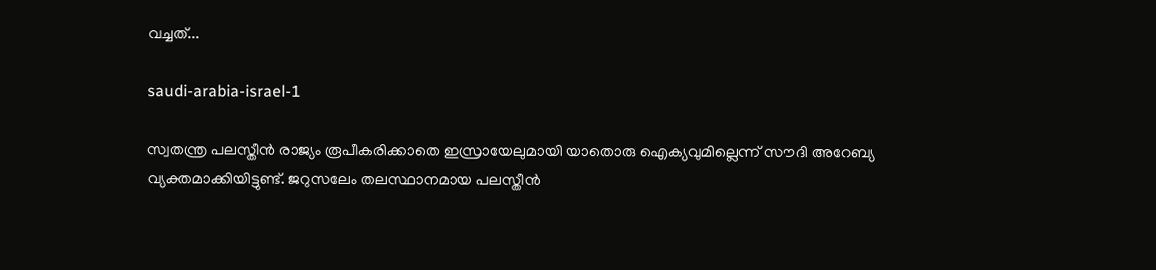വച്ചത്...

saudi-arabia-israel-1

സ്വതന്ത്ര പലസ്തീന്‍ രാജ്യം രൂപീകരിക്കാതെ ഇസ്രായേലുമായി യാതൊരു ഐക്യവുമില്ലെന്ന് സൗദി അറേബ്യ വ്യക്തമാക്കിയിട്ടുണ്ട്. ജറുസലേം തലസ്ഥാനമായ പലസ്തീന്‍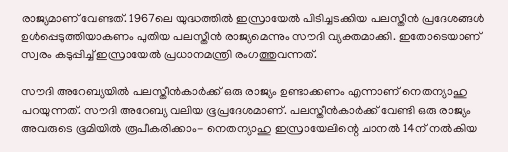രാജ്യമാണ് വേണ്ടത്. 1967ലെ യുദ്ധത്തില്‍ ഇസ്രായേല്‍ പിടിച്ചടക്കിയ പലസ്തീന്‍ പ്രദേശങ്ങള്‍ ഉള്‍പ്പെടുത്തിയാകണം പുതിയ പലസ്തീന്‍ രാജ്യമെന്നും സൗദി വ്യക്തമാക്കി. ഇതോടെയാണ് സ്വരം കടുപ്പിച്ച് ഇസ്രായേല്‍ പ്രധാനമന്ത്രി രംഗത്തുവന്നത്.

സൗദി അറേബ്യയില്‍ പലസ്തീന്‍കാര്‍ക്ക് ഒരു രാജ്യം ഉണ്ടാക്കണം എന്നാണ് നെതന്യാഹു പറയുന്നത്. സൗദി അറേബ്യ വലിയ ഭൂപ്രദേശമാണ്. പലസ്തീന്‍കാര്‍ക്ക് വേണ്ടി ഒരു രാജ്യം അവരുടെ ഭൂമിയില്‍ രൂപീകരിക്കാം- നെതന്യാഹു ഇസ്രായേലിന്റെ ചാനല്‍ 14ന് നല്‍കിയ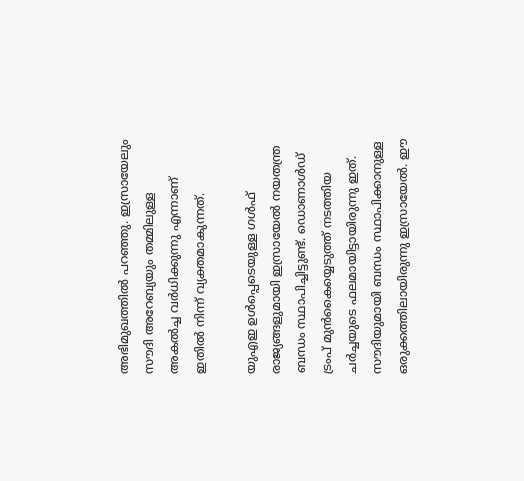അഭിമുഖത്തില്‍ പറഞ്ഞു. ഇസ്രായേലും സൗദി അറേബ്യയും തമ്മിലുള്ള അകല്‍ച്ച വര്‍ധിക്കുന്നു എന്നാണ് ഇതില്‍ നിന്ന് വ്യക്തമാകുന്നത്.

യുഎഇ ഉള്‍പ്പെടെയുള്ള ഗള്‍ഫ് രാജ്യങ്ങളുമായി ഇസ്രായേല്‍ നയതന്ത്ര ബന്ധം സ്ഥാപിച്ചിട്ടുണ്ട്. ഡൊണാള്‍ഡ് ട്രംപ് മുന്‍കൈയ്യെടുത്ത് നടത്തിയ ചര്‍ച്ചയുടെ ഫലമായിട്ടായിരുന്നു ഇത്. സൗദിയുമായി ബന്ധം സ്ഥാപിക്കാനുള്ള ഒരുക്കത്തിലായിരുന്നു ഇസ്രായേല്‍. ഈ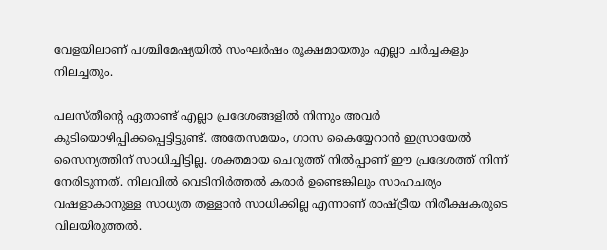വേളയിലാണ് പശ്ചിമേഷ്യയില്‍ സംഘര്‍ഷം രൂക്ഷമായതും എല്ലാ ചര്‍ച്ചകളും നിലച്ചതും.

പലസ്തീന്റെ ഏതാണ്ട് എല്ലാ പ്രദേശങ്ങളില്‍ നിന്നും അവര്‍ കുടിയൊഴിപ്പിക്കപ്പെട്ടിട്ടുണ്ട്. അതേസമയം, ഗാസ കൈയ്യേറാന്‍ ഇസ്രായേല്‍ സൈന്യത്തിന് സാധിച്ചിട്ടില്ല. ശക്തമായ ചെറുത്ത് നില്‍പ്പാണ് ഈ പ്രദേശത്ത് നിന്ന് നേരിടുന്നത്. നിലവില്‍ വെടിനിര്‍ത്തല്‍ കരാര്‍ ഉണ്ടെങ്കിലും സാഹചര്യം വഷളാകാനുള്ള സാധ്യത തള്ളാന്‍ സാധിക്കില്ല എന്നാണ് രാഷ്ട്രീയ നിരീക്ഷകരുടെ വിലയിരുത്തല്‍.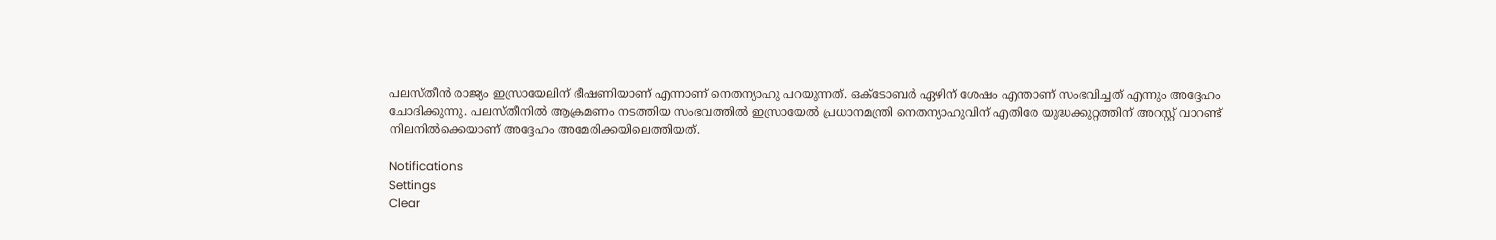പലസ്തീന്‍ രാജ്യം ഇസ്രായേലിന് ഭീഷണിയാണ് എന്നാണ് നെതന്യാഹു പറയുന്നത്. ഒക്ടോബര്‍ ഏഴിന് ശേഷം എന്താണ് സംഭവിച്ചത് എന്നും അദ്ദേഹം ചോദിക്കുന്നു. പലസ്തീനില്‍ ആക്രമണം നടത്തിയ സംഭവത്തില്‍ ഇസ്രായേല്‍ പ്രധാനമന്ത്രി നെതന്യാഹുവിന് എതിരേ യുദ്ധക്കുറ്റത്തിന് അറസ്റ്റ് വാറണ്ട് നിലനില്‍ക്കെയാണ് അദ്ദേഹം അമേരിക്കയിലെത്തിയത്.

Notifications
Settings
Clear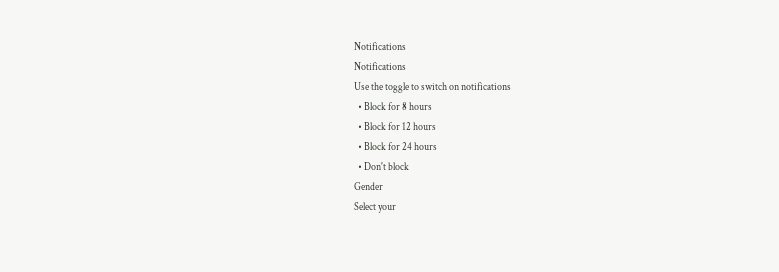Notifications
Notifications
Use the toggle to switch on notifications
  • Block for 8 hours
  • Block for 12 hours
  • Block for 24 hours
  • Don't block
Gender
Select your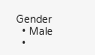Gender
  • Male
  •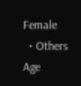Female
  • Others
Age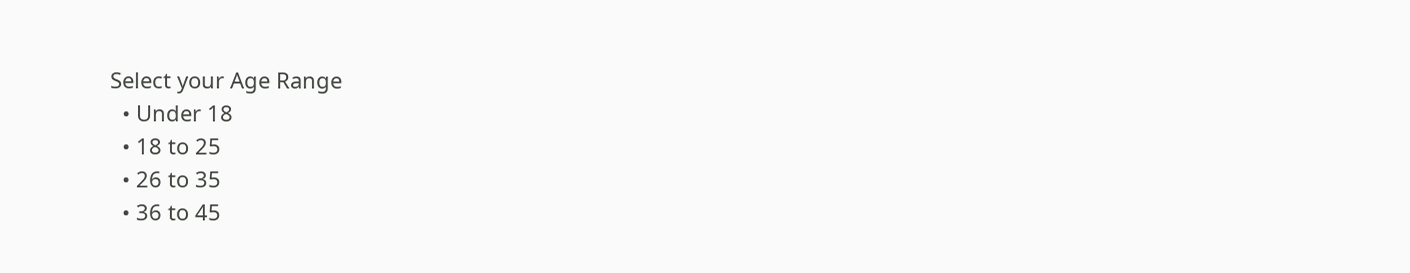Select your Age Range
  • Under 18
  • 18 to 25
  • 26 to 35
  • 36 to 45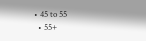• 45 to 55
  • 55+